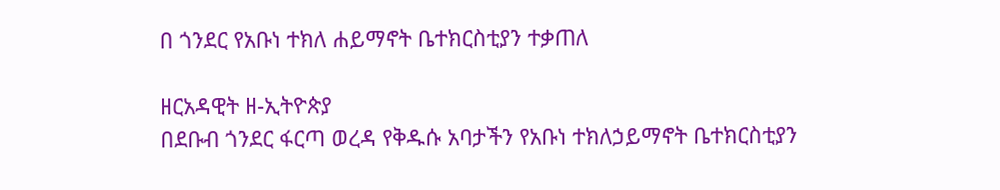በ ጎንደር የአቡነ ተክለ ሐይማኖት ቤተክርስቲያን ተቃጠለ

ዘርአዳዊት ዘ-ኢትዮጵያ
በደቡብ ጎንደር ፋርጣ ወረዳ የቅዱሱ አባታችን የአቡነ ተክለኃይማኖት ቤተክርስቲያን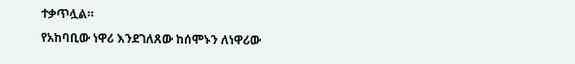ተቃጥሏል።
የአከባቢው ነዋሪ እንደገለጸው ከሰሞኑን ለነዋሪው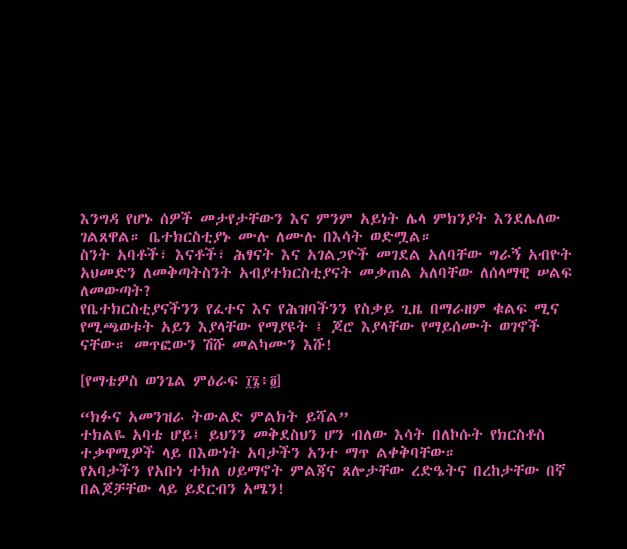እንግዳ የሆኑ ሰዎች መታየታቸውን እና ምንም አይነት ሌላ ምክንያት እንደሌለው ገልጸዋል። ቤተክርስቲያኑ ሙሉ ለሙሉ በእሳት ወድሟል።
ስንት አባቶች፣ እናቶች፣ ሕፃናት እና አገልጋዮች መገደል አለባቸው ግራኝ አብዮት አህመድን ለመቅጣትስንት አብያተክርስቲያናት መቃጠል አለባቸው ለሰላማዊ ሠልፍ ለመውጣት?
የቤተክርስቲያናችንን የፈተና እና የሕዝባችንን የስቃይ ጊዜ በማራዘም ቁልፍ ሚና የሚጫወቱት አይን እያላቸው የማያዩት ፤ ጆሮ እያላቸው የማይሰሙት ወገኖች ናቸው። መጥፎውን ሽሹ መልካሙን እሹ!

[የማቴዎስ ወንጌል ምዕራፍ ፲፮፥፬]

“ክፉና አመንዝራ ትውልድ ምልክት ይሻል”
ተክልዬ አባቴ ሆይ፤ ይህንን መቅደስህን ሆን ብለው እሳት በለኮሱት የክርስቶስ ተቃዋሚዎች ላይ በእውነት አባታችን አንተ ማጥ ልቀቅባቸው።
የአባታችን የአቡነ ተክለ ሀይማኖት ምልጃና ጸሎታቸው ረድዔትና በረከታቸው በኛ በልጆቻቸው ላይ ይደርብን አሜን!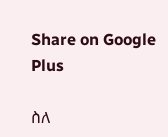Share on Google Plus

ስለ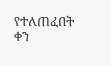የተለጠፈበት ቀን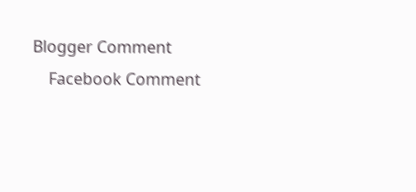Blogger Comment
    Facebook Comment